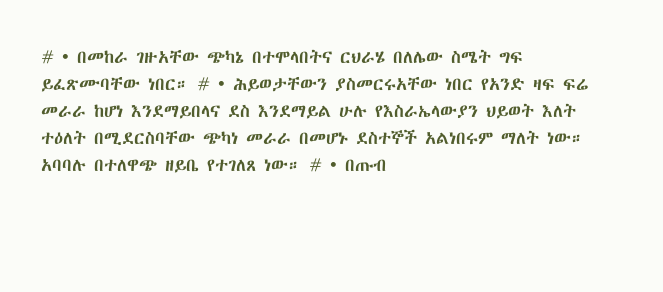# • በመከራ ገዙአቸው ጭካኔ በተሞላበትና ርህራሄ በለሌው ስሜት ግፍ ይፈጽሙባቸው ነበር። # • ሕይወታቸውን ያስመርሩአቸው ነበር የአንድ ዛፍ ፍሬ መራራ ከሆነ እንደማይበላና ደስ እንደማይል ሁሉ የእስራኤላውያን ህይወት እለት ተዕለት በሚደርስባቸው ጭካነ መራራ በመሆኑ ደስተኞች አልነበሩም ማለት ነው። አባባሉ በተለዋጭ ዘይቤ የተገለጸ ነው። # • በጡብ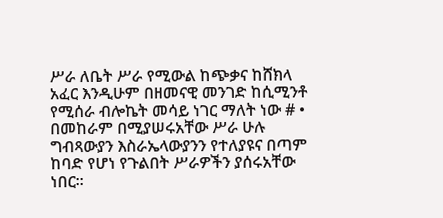ሥራ ለቤት ሥራ የሚውል ከጭቃና ከሸክላ አፈር እንዲሁም በዘመናዊ መንገድ ከሲሚንቶ የሚሰራ ብሎኬት መሳይ ነገር ማለት ነው # • በመከራም በሚያሠሩአቸው ሥራ ሁሉ ግብጻውያን እስራኤላውያንን የተለያዩና በጣም ከባድ የሆነ የጉልበት ሥራዎችን ያሰሩአቸው ነበር።